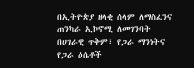በኢትዮጵያ ዘላቂ ሰላም ለማስፈንና ጠንካራ ኢኮኖሚ ለመገንባት በሀገራዊ ጥቅም፣ የጋራ ማንነትና የጋራ ዕሴቶች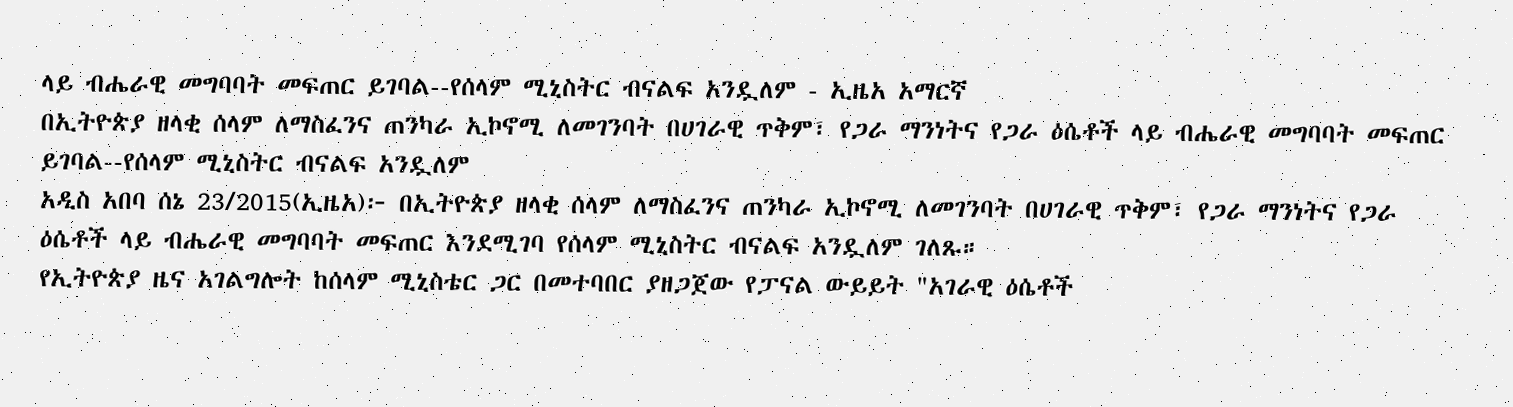ላይ ብሔራዊ መግባባት መፍጠር ይገባል--የሰላም ሚኒስትር ብናልፍ አንዷለም - ኢዜአ አማርኛ
በኢትዮጵያ ዘላቂ ሰላም ለማስፈንና ጠንካራ ኢኮኖሚ ለመገንባት በሀገራዊ ጥቅም፣ የጋራ ማንነትና የጋራ ዕሴቶች ላይ ብሔራዊ መግባባት መፍጠር ይገባል--የሰላም ሚኒስትር ብናልፍ አንዷለም
አዲስ አበባ ሰኔ 23/2015(ኢዜአ)፦ በኢትዮጵያ ዘላቂ ሰላም ለማስፈንና ጠንካራ ኢኮኖሚ ለመገንባት በሀገራዊ ጥቅም፣ የጋራ ማንነትና የጋራ ዕሴቶች ላይ ብሔራዊ መግባባት መፍጠር እንደሚገባ የሰላም ሚኒስትር ብናልፍ አንዷለም ገለጹ።
የኢትዮጵያ ዜና አገልግሎት ከሰላም ሚኒስቴር ጋር በመተባበር ያዘጋጀው የፓናል ውይይት "አገራዊ ዕሴቶች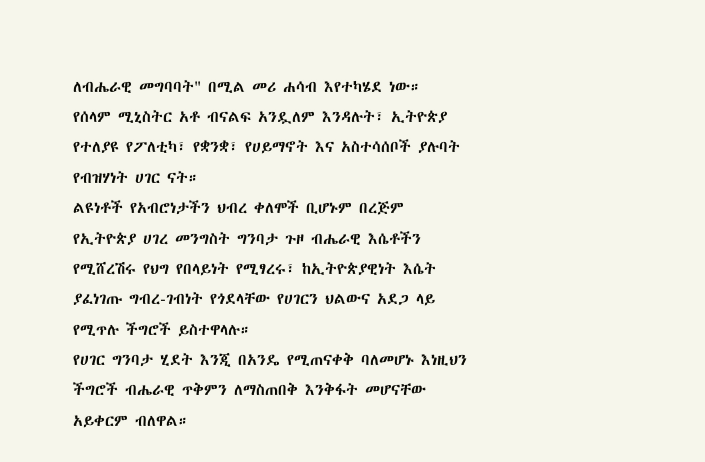ለብሔራዊ መግባባት" በሚል መሪ ሐሳብ እየተካሄደ ነው።
የሰላም ሚኒስትር አቶ ብናልፍ አንዷለም እንዳሉት፣ ኢትዮጵያ የተለያዩ የፖለቲካ፣ የቋንቋ፣ የሀይማኖት እና አስተሳሰቦች ያሉባት የብዝሃነት ሀገር ናት።
ልዩነቶች የአብሮነታችን ህብረ ቀለሞች ቢሆኑም በረጅም የኢትዮጵያ ሀገረ መንግስት ግንባታ ጉዞ ብሔራዊ እሴቶችን የሚሸረሽሩ የህግ የበላይነት የሚፃረሩ፣ ከኢትዮጵያዊነት እሴት ያፈነገጡ ግብረ-ገብነት የጎደላቸው የሀገርን ህልውና አደጋ ላይ የሚጥሉ ችግሮች ይስተዋላሉ።
የሀገር ግንባታ ሂደት እንጂ በአንዴ የሚጠናቀቅ ባለመሆኑ እነዚህን ችግሮች ብሔራዊ ጥቅምን ለማስጠበቅ እንቅፋት መሆናቸው አይቀርም ብለዋል።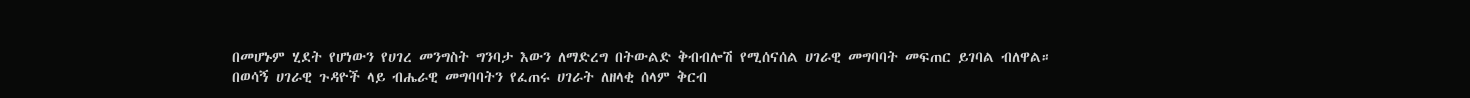በመሆኑም ሂደት የሆነውን የሀገረ መንግስት ግንባታ እውን ለማድረግ በትውልድ ቅብብሎሽ የሚሰናሰል ሀገራዊ መግባባት መፍጠር ይገባል ብለዋል።
በወሳኝ ሀገራዊ ጉዳዮች ላይ ብሔራዊ መግባባትን የፈጠሩ ሀገራት ለዘላቂ ሰላም ቅርብ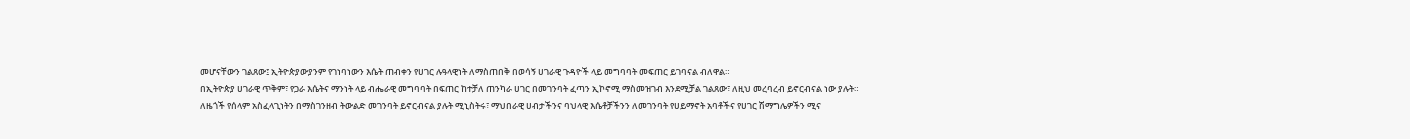መሆናቸውን ገልጸው፤ ኢትዮጵያውያንም የገነባነውን እሴት ጠብቀን የሀገር ሉዓላዊነት ለማስጠበቅ በወሳኝ ሀገራዊ ጉዳዮች ላይ መግባባት መፍጠር ይገባናል ብለዋል።
በኢትዮጵያ ሀገራዊ ጥቅም፣ የጋራ እሴትና ማንነት ላይ ብሔራዊ መግባባት በፍጠር ከተቻለ ጠንካራ ሀገር በመገንባት ፈጣን ኢኮኖሚ ማስመዝገብ እንደሚቻል ገልጸው፣ ለዚህ መረባረብ ይኖርብናል ነው ያሉት።
ለዜጎች የሰላም አስፈላጊነትን በማስገንዘብ ትውልድ መገንባት ይኖርብናል ያሉት ሚኒስትሩ፣ ማህበራዊ ሀብታችንና ባህላዊ እሴቶቻችንን ለመገንባት የሀይማኖት አባቶችና የሀገር ሽማግሌዎችን ሚና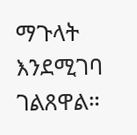ማጉላት እንደሚገባ ገልጸዋል።